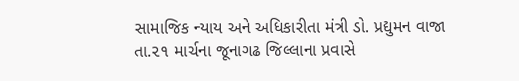સામાજિક ન્યાય અને અધિકારીતા મંત્રી ડો. પ્રદ્યુમન વાજા તા.૨૧ માર્ચના જૂનાગઢ જિલ્લાના પ્રવાસે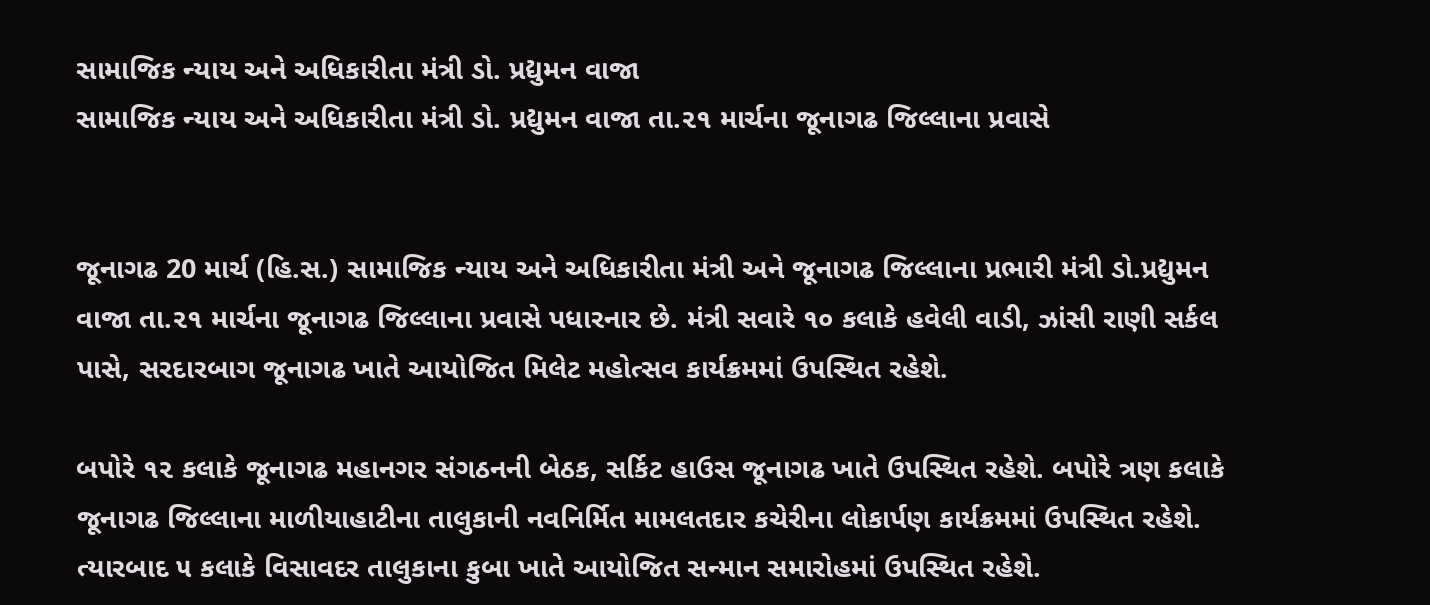સામાજિક ન્યાય અને અધિકારીતા મંત્રી ડો. પ્રદ્યુમન વાજા
સામાજિક ન્યાય અને અધિકારીતા મંત્રી ડો. પ્રદ્યુમન વાજા તા.૨૧ માર્ચના જૂનાગઢ જિલ્લાના પ્રવાસે


જૂનાગઢ 20 માર્ચ (હિ.સ.) સામાજિક ન્યાય અને અધિકારીતા મંત્રી અને જૂનાગઢ જિલ્લાના પ્રભારી મંત્રી ડો.પ્રદ્યુમન વાજા તા.૨૧ માર્ચના જૂનાગઢ જિલ્લાના પ્રવાસે પધારનાર છે. મંત્રી સવારે ૧૦ કલાકે હવેલી વાડી, ઝાંસી રાણી સર્કલ પાસે, સરદારબાગ જૂનાગઢ ખાતે આયોજિત મિલેટ મહોત્સવ કાર્યક્રમમાં ઉપસ્થિત રહેશે.

બપોરે ૧૨ કલાકે જૂનાગઢ મહાનગર સંગઠનની બેઠક, સર્કિટ હાઉસ જૂનાગઢ ખાતે ઉપસ્થિત રહેશે. બપોરે ત્રણ કલાકે જૂનાગઢ જિલ્લાના માળીયાહાટીના તાલુકાની નવનિર્મિત મામલતદાર કચેરીના લોકાર્પણ કાર્યક્રમમાં ઉપસ્થિત રહેશે. ત્યારબાદ ૫ કલાકે વિસાવદર તાલુકાના કુબા ખાતે આયોજિત સન્માન સમારોહમાં ઉપસ્થિત રહેશે.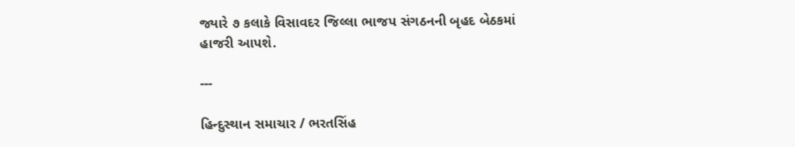જ્યારે ૭ કલાકે વિસાવદર જિલ્લા ભાજપ સંગઠનની બૃહદ બેઠકમાં હાજરી આપશે.

---

હિન્દુસ્થાન સમાચાર / ભરતસિંહ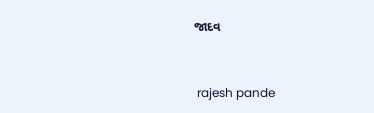જાદવ


 rajesh pande